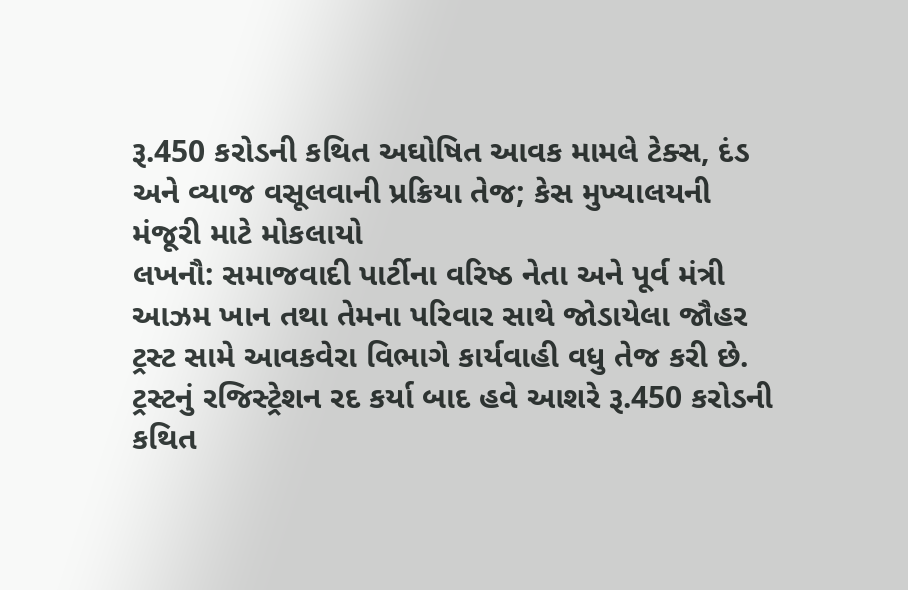રૂ.450 કરોડની કથિત અઘોષિત આવક મામલે ટેક્સ, દંડ અને વ્યાજ વસૂલવાની પ્રક્રિયા તેજ; કેસ મુખ્યાલયની મંજૂરી માટે મોકલાયો
લખનૌ: સમાજવાદી પાર્ટીના વરિષ્ઠ નેતા અને પૂર્વ મંત્રી આઝમ ખાન તથા તેમના પરિવાર સાથે જોડાયેલા જૌહર ટ્રસ્ટ સામે આવકવેરા વિભાગે કાર્યવાહી વધુ તેજ કરી છે. ટ્રસ્ટનું રજિસ્ટ્રેશન રદ કર્યા બાદ હવે આશરે રૂ.450 કરોડની કથિત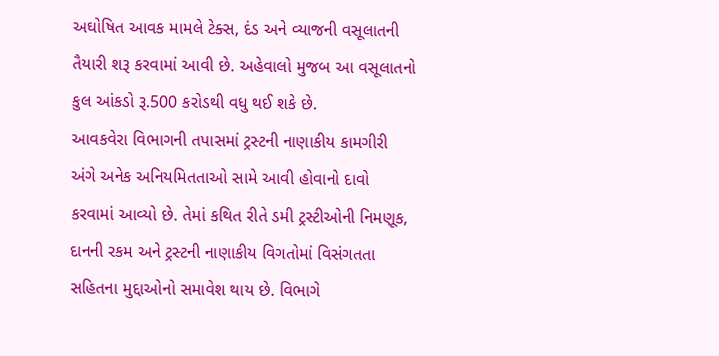અઘોષિત આવક મામલે ટેક્સ, દંડ અને વ્યાજની વસૂલાતની તૈયારી શરૂ કરવામાં આવી છે. અહેવાલો મુજબ આ વસૂલાતનો કુલ આંકડો રૂ.500 કરોડથી વધુ થઈ શકે છે.
આવકવેરા વિભાગની તપાસમાં ટ્રસ્ટની નાણાકીય કામગીરી અંગે અનેક અનિયમિતતાઓ સામે આવી હોવાનો દાવો કરવામાં આવ્યો છે. તેમાં કથિત રીતે ડમી ટ્રસ્ટીઓની નિમણૂક, દાનની રકમ અને ટ્રસ્ટની નાણાકીય વિગતોમાં વિસંગતતા સહિતના મુદ્દાઓનો સમાવેશ થાય છે. વિભાગે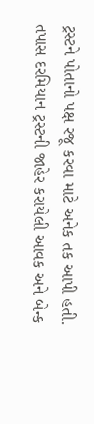ટ્રસ્ટને પોતાનો પક્ષ રજૂ કરવા માટે અનેક તક આપી હતી.
તપાસ દરમિયાન ટ્રસ્ટની જાહેર કરાયેલી આવક અને બેન્ક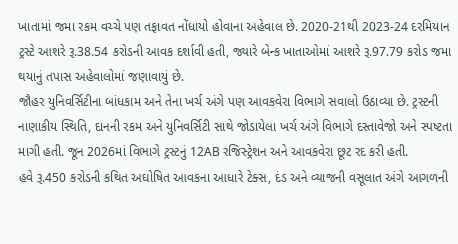ખાતામાં જમા રકમ વચ્ચે પણ તફાવત નોંધાયો હોવાના અહેવાલ છે. 2020-21થી 2023-24 દરમિયાન ટ્રસ્ટે આશરે રૂ.38.54 કરોડની આવક દર્શાવી હતી, જ્યારે બેન્ક ખાતાઓમાં આશરે રૂ.97.79 કરોડ જમા થયાનું તપાસ અહેવાલોમાં જણાવાયું છે.
જૌહર યુનિવર્સિટીના બાંધકામ અને તેના ખર્ચ અંગે પણ આવકવેરા વિભાગે સવાલો ઉઠાવ્યા છે. ટ્રસ્ટની નાણાકીય સ્થિતિ, દાનની રકમ અને યુનિવર્સિટી સાથે જોડાયેલા ખર્ચ અંગે વિભાગે દસ્તાવેજો અને સ્પષ્ટતા માગી હતી. જૂન 2026માં વિભાગે ટ્રસ્ટનું 12AB રજિસ્ટ્રેશન અને આવકવેરા છૂટ રદ કરી હતી.
હવે રૂ.450 કરોડની કથિત અઘોષિત આવકના આધારે ટેક્સ, દંડ અને વ્યાજની વસૂલાત અંગે આગળની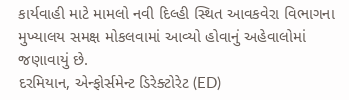કાર્યવાહી માટે મામલો નવી દિલ્હી સ્થિત આવકવેરા વિભાગના મુખ્યાલય સમક્ષ મોકલવામાં આવ્યો હોવાનું અહેવાલોમાં જણાવાયું છે.
દરમિયાન, એન્ફોર્સમેન્ટ ડિરેક્ટોરેટ (ED)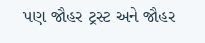પણ જૌહર ટ્રસ્ટ અને જૌહર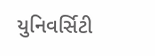યુનિવર્સિટી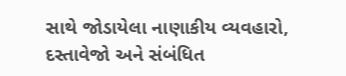સાથે જોડાયેલા નાણાકીય વ્યવહારો, દસ્તાવેજો અને સંબંધિત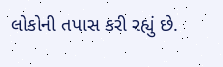લોકોની તપાસ કરી રહ્યું છે.